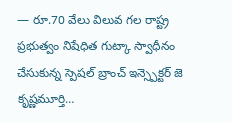— రూ.70 వేలు విలువ గల రాష్ట్ర ప్రభుత్వం నిషేధిత గుట్కా స్వాధీనం చేసుకున్న స్పెషల్ బ్రాంచ్ ఇన్స్పెక్టర్ జె కృష్ణమూర్తి…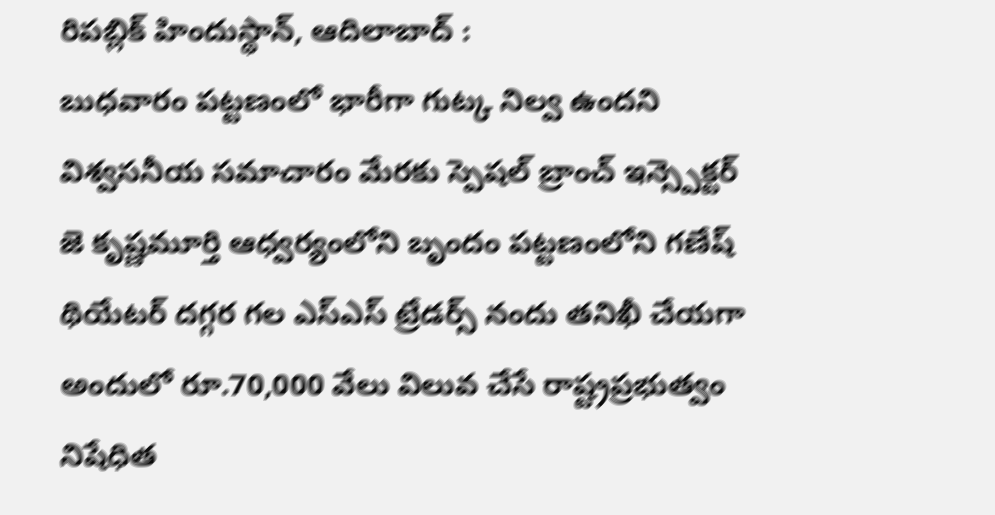రిపబ్లిక్ హిందుస్థాన్, ఆదిలాబాద్ :
బుధవారం పట్టణంలో భారీగా గుట్క నిల్వ ఉందని విశ్వసనీయ సమాచారం మేరకు స్పెషల్ బ్రాంచ్ ఇన్స్పెక్టర్ జె కృష్ణమూర్తి ఆధ్వర్యంలోని బృందం పట్టణంలోని గణేష్ థియేటర్ దగ్గర గల ఎస్ఎస్ ట్రేడర్స్ నందు తనిఖీ చేయగా అందులో రూ.70,000 వేలు విలువ చేసే రాష్ట్రప్రభుత్వం నిషేధిత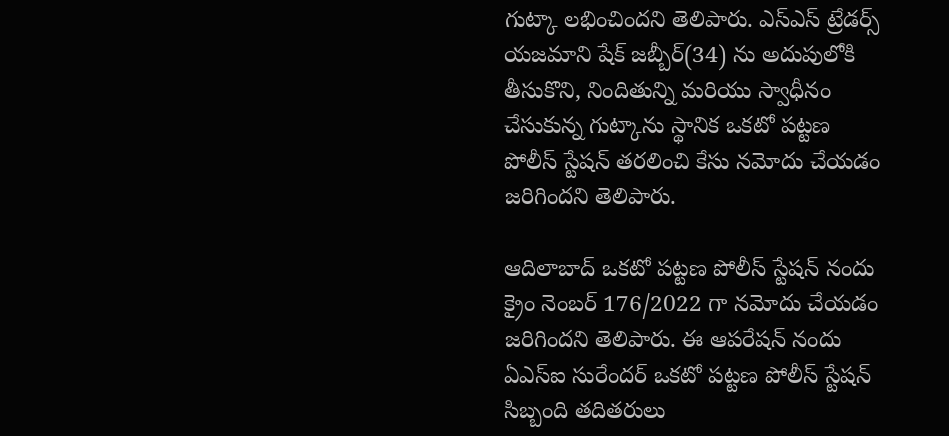గుట్కా లభించిందని తెలిపారు. ఎస్ఎస్ ట్రేడర్స్ యజమాని షేక్ జబ్బీర్(34) ను అదుపులోకి తీసుకొని, నిందితున్ని మరియు స్వాధీనం చేసుకున్న గుట్కాను స్థానిక ఒకటో పట్టణ పోలీస్ స్టేషన్ తరలించి కేసు నమోదు చేయడం జరిగిందని తెలిపారు.

ఆదిలాబాద్ ఒకటో పట్టణ పోలీస్ స్టేషన్ నందు క్రైం నెంబర్ 176/2022 గా నమోదు చేయడం జరిగిందని తెలిపారు. ఈ ఆపరేషన్ నందు ఏఎస్ఐ సురేందర్ ఒకటో పట్టణ పోలీస్ స్టేషన్ సిబ్బంది తదితరులు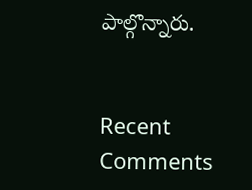పాల్గొన్నారు.


Recent Comments